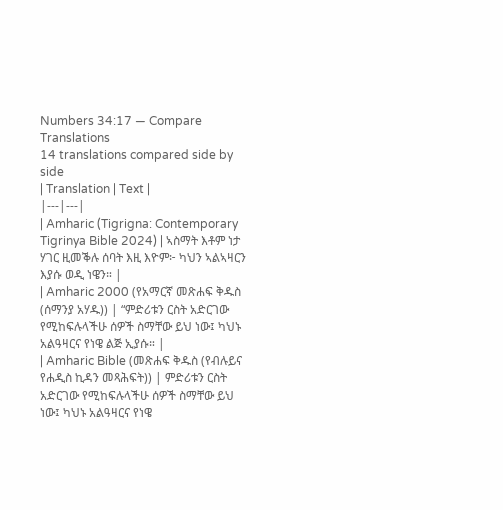Numbers 34:17 — Compare Translations
14 translations compared side by side
| Translation | Text |
|---|---|
| Amharic (Tigrigna: Contemporary Tigrinya Bible 2024) | ኣስማት እቶም ነታ ሃገር ዚመቕሉ ሰባት እዚ እዮም፦ ካህን ኣልኣዛርን እያሱ ወዲ ነዌን። |
| Amharic 2000 (የአማርኛ መጽሐፍ ቅዱስ (ሰማንያ አሃዱ)) | “ምድሪቱን ርስት አድርገው የሚከፍሉላችሁ ሰዎች ስማቸው ይህ ነው፤ ካህኑ አልዓዛርና የነዌ ልጅ ኢያሱ። |
| Amharic Bible (መጽሐፍ ቅዱስ (የብሉይና የሐዲስ ኪዳን መጻሕፍት)) | ምድሪቱን ርስት አድርገው የሚከፍሉላችሁ ሰዎች ስማቸው ይህ ነው፤ ካህኑ አልዓዛርና የነዌ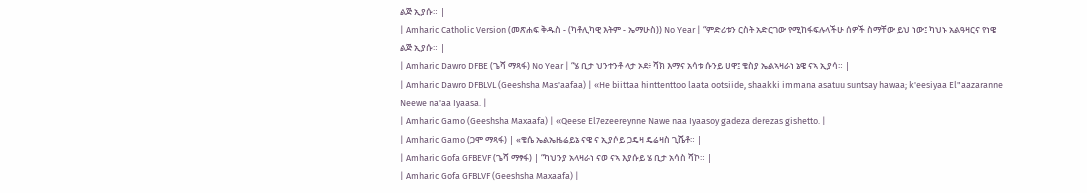ልጅ ኢያሱ። |
| Amharic Catholic Version (መጽሐፍ ቅዱስ - (ካቶሊካዊ እትም - ኤማሁስ)) No Year | “ምድሪቱን ርስት አድርገው የሚከፋፍሉላችሁ ሰዎች ስማቸው ይህ ነው፤ ካህኑ አልዓዛርና የነዌ ልጅ ኢያሱ። |
| Amharic Dawro DFBE (ጌሻ ማጻፋ) No Year | “ሄ ቢታ ህንተንቶ ላታ ኦደ፥ ሻክ እማና አሳቱ ሱንይ ሀዋ፤ ቄስያ ኤልኣዛራነ ኔዌ ናኣ ኢያሳ። |
| Amharic Dawro DFBLVL (Geeshsha Mas'aafaa) | «He biittaa hinttenttoo laata ootsiide, shaakki immana asatuu suntsay hawaa; k'eesiyaa El"aazaranne Neewe na'aa Iyaasa. |
| Amharic Gamo (Geeshsha Maxaafa) | «Qeese El7ezeereynne Nawe naa Iyaasoy gadeza derezas gishetto. |
| Amharic Gamo (ጋሞ ማጻፋ) | «ቄሴ ኤልኤዜሬይኔ ናዌ ና ኢያሶይ ጋዴዛ ዴሬዛስ ጊሼቶ። |
| Amharic Gofa GFBEVF (ጌሻ ማፃፋ) | “ካህንያ አላዛራነ ናወ ናኣ እያሱይ ሄ ቢታ አሳስ ሻኮ። |
| Amharic Gofa GFBLVF (Geeshsha Maxaafa) |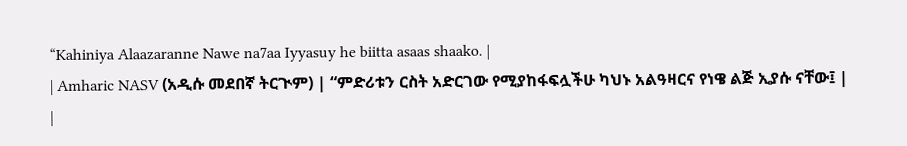“Kahiniya Alaazaranne Nawe na7aa Iyyasuy he biitta asaas shaako. |
| Amharic NASV (አዲሱ መደበኛ ትርጒም) | “ምድሪቱን ርስት አድርገው የሚያከፋፍሏችሁ ካህኑ አልዓዛርና የነዌ ልጅ ኢያሱ ናቸው፤ |
|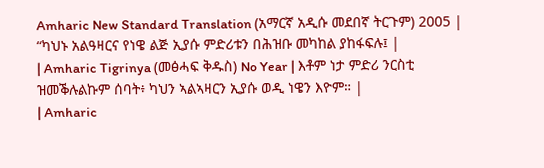Amharic New Standard Translation (አማርኛ አዲሱ መደበኛ ትርጉም) 2005 | “ካህኑ አልዓዛርና የነዌ ልጅ ኢያሱ ምድሪቱን በሕዝቡ መካከል ያከፋፍሉ፤ |
| Amharic Tigrinya (መፅሓፍ ቅዱስ) No Year | እቶም ነታ ምድሪ ንርስቲ ዝመቕሉልኩም ሰባት፥ ካህን ኣልኣዛርን ኢያሱ ወዲ ነዌን እዮም። |
| Amharic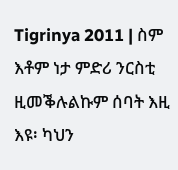Tigrinya 2011 | ስም እቶም ነታ ምድሪ ንርስቲ ዚመቕሉልኩም ሰባት እዚ እዩ፡ ካህን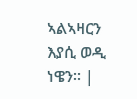ኣልኣዛርን እያሲ ወዲ ነዌን። |